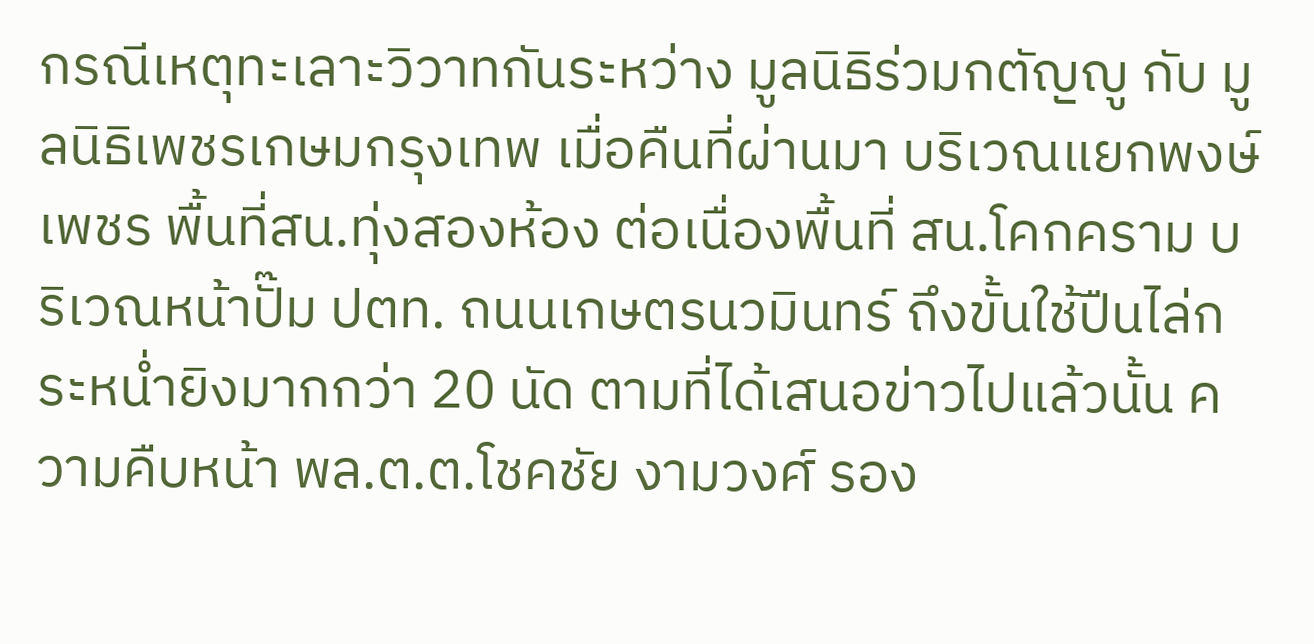กรณีเหตุทะเลาะวิวาทกันระหว่าง มูลนิธิร่วมกตัญญู กับ มูลนิธิเพชรเกษมกรุงเทพ เมื่อคืนที่ผ่านมา บริเวณแยกพงษ์เพชร พื้นที่สน.ทุ่งสองห้อง ต่อเนื่องพื้นที่ สน.โคกคราม บริเวณหน้าปั๊ม ปตท. ถนนเกษตรนวมินทร์ ถึงขั้นใช้ปืนไล่กระหน่ำยิงมากกว่า 20 นัด ตามที่ได้เสนอข่าวไปแล้วนั้น ความคืบหน้า พล.ต.ต.โชคชัย งามวงศ์ รอง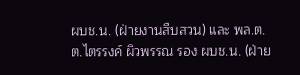ผบช.น. (ฝ่ายงานสืบสวน) และ พล.ต.ต.ไตรรงค์ ผิวพรรณ รอง ผบช.น. (ฝ่าย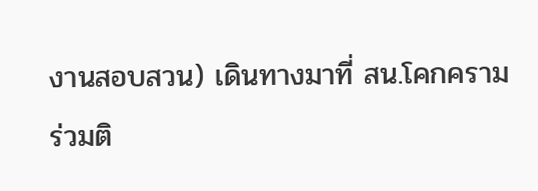งานสอบสวน) เดินทางมาที่ สน.โคกคราม ร่วมติ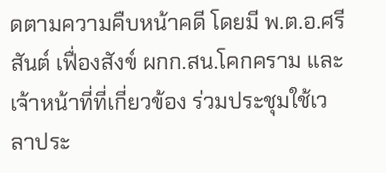ดตามความคืบหน้าคดี โดยมี พ.ต.อ.ศรีสันต์ เฟื่องสังข์ ผกก.สน.โคกคราม และ เจ้าหน้าที่ที่เกี่ยวข้อง ร่วมประชุมใช้เวลาประ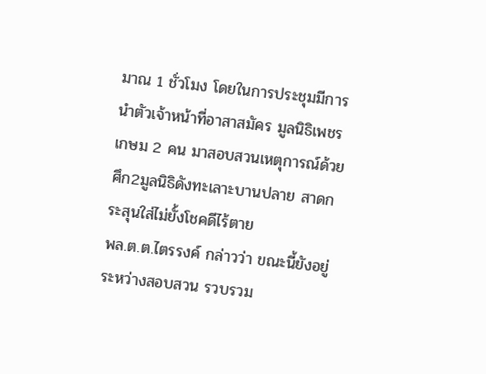มาณ 1 ชั่วโมง โดยในการประชุมมีการนำตัวเจ้าหน้าที่อาสาสมัคร มูลนิธิเพชรเกษม 2 คน มาสอบสวนเหตุการณ์ด้วย
ศึก2มูลนิธิดังทะเลาะบานปลาย สาดกระสุนใส่ไม่ยั้งโชคดีไร้ตาย
พล.ต.ต.ไตรรงค์ กล่าวว่า ขณะนี้ยังอยู่ระหว่างสอบสวน รวบรวม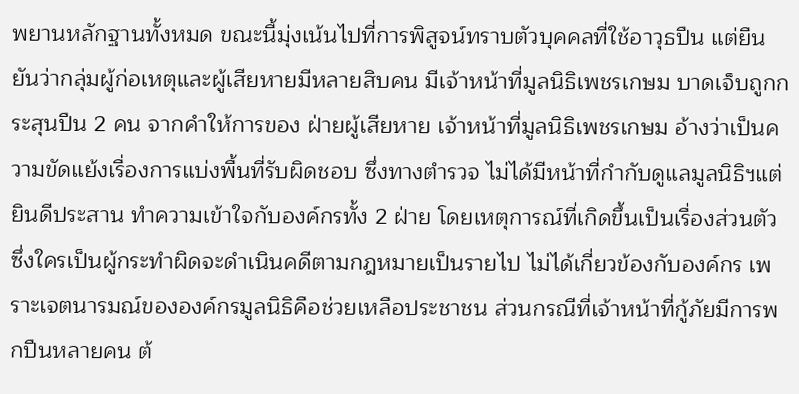พยานหลักฐานทั้งหมด ขณะนี้มุ่งเน้นไปที่การพิสูจน์ทราบตัวบุคคลที่ใช้อาวุธปืน แต่ยืนยันว่ากลุ่มผู้ก่อเหตุและผู้เสียหายมีหลายสิบคน มีเจ้าหน้าที่มูลนิธิเพชรเกษม บาดเจ็บถูกกระสุนปืน 2 คน จากคำให้การของ ฝ่ายผู้เสียหาย เจ้าหน้าที่มูลนิธิเพชรเกษม อ้างว่าเป็นความขัดแย้งเรื่องการแบ่งพื้นที่รับผิดชอบ ซึ่งทางตำรวจ ไม่ได้มีหน้าที่กำกับดูแลมูลนิธิฯแต่ยินดีประสาน ทำความเข้าใจกับองค์กรทั้ง 2 ฝ่าย โดยเหตุการณ์ที่เกิดขึ้นเป็นเรื่องส่วนตัว ซึ่งใครเป็นผู้กระทำผิดจะดำเนินคดีตามกฎหมายเป็นรายไป ไม่ได้เกี่ยวข้องกับองค์กร เพราะเจตนารมณ์ขององค์กรมูลนิธิคือช่วยเหลือประชาชน ส่วนกรณีที่เจ้าหน้าที่กู้ภัยมีการพกปืนหลายคน ต้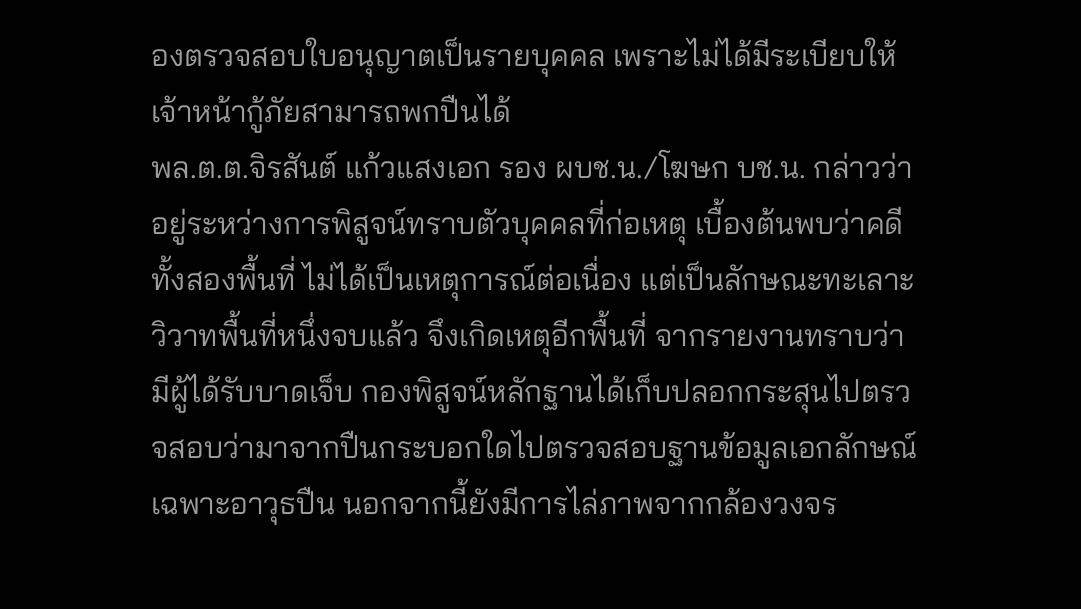องตรวจสอบใบอนุญาตเป็นรายบุคคล เพราะไม่ได้มีระเบียบให้เจ้าหน้ากู้ภัยสามารถพกปืนได้
พล.ต.ต.จิรสันต์ แก้วแสงเอก รอง ผบช.น./โฆษก บช.น. กล่าวว่า อยู่ระหว่างการพิสูจน์ทราบตัวบุคคลที่ก่อเหตุ เบื้องต้นพบว่าคดีทั้งสองพื้นที่ ไม่ได้เป็นเหตุการณ์ต่อเนื่อง แต่เป็นลักษณะทะเลาะวิวาทพื้นที่หนึ่งจบแล้ว จึงเกิดเหตุอีกพื้นที่ จากรายงานทราบว่า มีผู้ได้รับบาดเจ็บ กองพิสูจน์หลักฐานได้เก็บปลอกกระสุนไปตรวจสอบว่ามาจากปืนกระบอกใดไปตรวจสอบฐานข้อมูลเอกลักษณ์เฉพาะอาวุธปืน นอกจากนี้ยังมีการไล่ภาพจากกล้องวงจร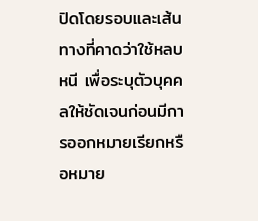ปิดโดยรอบและเส้นทางที่คาดว่าใช้หลบหนี เพื่อระบุตัวบุคคลให้ชัดเจนก่อนมีการออกหมายเรียกหรือหมาย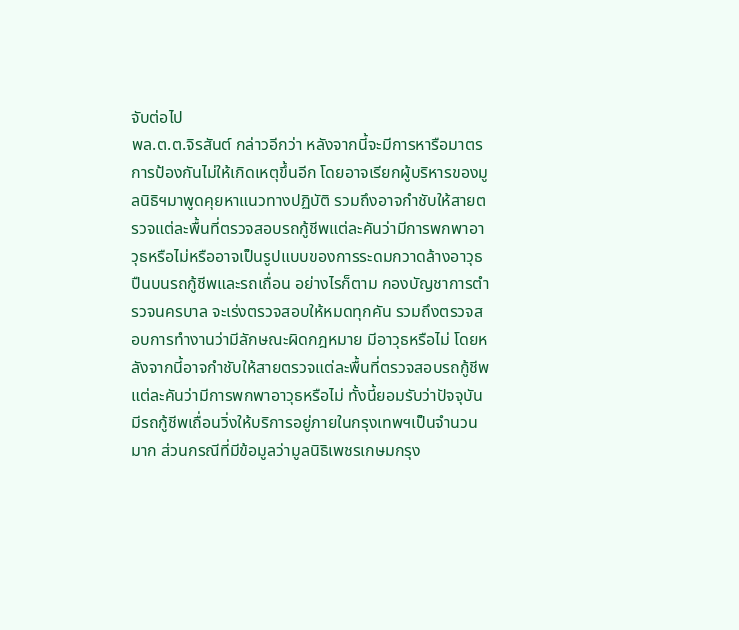จับต่อไป
พล.ต.ต.จิรสันต์ กล่าวอีกว่า หลังจากนี้จะมีการหารือมาตรการป้องกันไม่ให้เกิดเหตุขึ้นอีก โดยอาจเรียกผู้บริหารของมูลนิธิฯมาพูดคุยหาแนวทางปฏิบัติ รวมถึงอาจกำชับให้สายตรวจแต่ละพื้นที่ตรวจสอบรถกู้ชีพแต่ละคันว่ามีการพกพาอาวุธหรือไม่หรืออาจเป็นรูปแบบของการระดมกวาดล้างอาวุธปืนบนรถกู้ชีพและรถเถื่อน อย่างไรก็ตาม กองบัญชาการตำรวจนครบาล จะเร่งตรวจสอบให้หมดทุกคัน รวมถึงตรวจสอบการทำงานว่ามีลักษณะผิดกฎหมาย มีอาวุธหรือไม่ โดยหลังจากนี้อาจกำชับให้สายตรวจแต่ละพื้นที่ตรวจสอบรถกู้ชีพแต่ละคันว่ามีการพกพาอาวุธหรือไม่ ทั้งนี้ยอมรับว่าปัจจุบันมีรถกู้ชีพเถื่อนวิ่งให้บริการอยู่ภายในกรุงเทพฯเป็นจำนวนมาก ส่วนกรณีที่มีข้อมูลว่ามูลนิธิเพชรเกษมกรุง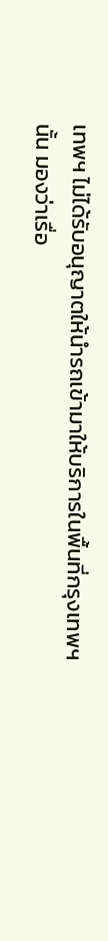เทพฯ ไม่ได้รับอนุญาตให้นำรถเข้ามาให้บริการในพื้นที่กรุงเทพฯนั้น มองว่าเรื่อ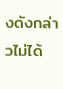งดังกล่าวไม่ได้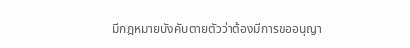มีกฎหมายบังคับตายตัวว่าต้องมีการขออนุญา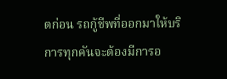ตก่อน รถกู้ชีพที่ออกมาให้บริการทุกคันจะต้องมีการอ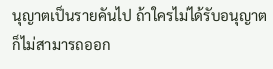นุญาตเป็นรายคันไป ถ้าใครไม่ได้รับอนุญาตก็ไม่สามารถออก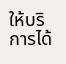ให้บริการได้